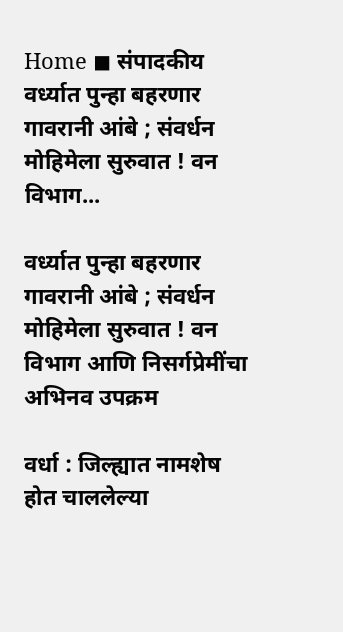Home ◼ संपादकीय वर्ध्यात पुन्हा बहरणार गावरानी आंबे ; संवर्धन मोहिमेला सुरुवात ! वन विभाग...

वर्ध्यात पुन्हा बहरणार गावरानी आंबे ; संवर्धन मोहिमेला सुरुवात ! वन विभाग आणि निसर्गप्रेमींचा अभिनव उपक्रम

वर्धा : जिल्ह्यात नामशेष होत चाललेल्या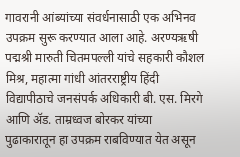गावरानी आंब्यांच्या संवर्धनासाठी एक अभिनव उपक्रम सुरू करण्यात आला आहे. अरण्यऋषी पद्मश्री मारुती चितमपल्ली यांचे सहकारी कौशल मिश्र, महात्मा गांधी आंतरराष्ट्रीय हिंदी विद्यापीठाचे जनसंपर्क अधिकारी बी. एस. मिरगे आणि ॲड. ताम्रध्वज बोरकर यांच्या पुढाकारातून हा उपक्रम राबविण्यात येत असून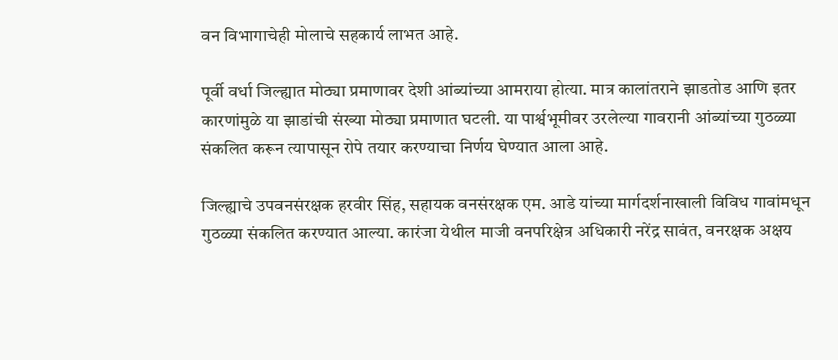वन विभागाचेही मोलाचे सहकार्य लाभत आहे.

पूर्वी वर्धा जिल्ह्यात मोठ्या प्रमाणावर देशी आंब्यांच्या आमराया होत्या. मात्र कालांतराने झाडतोड आणि इतर कारणांमुळे या झाडांची संख्या मोठ्या प्रमाणात घटली. या पार्श्वभूमीवर उरलेल्या गावरानी आंब्यांच्या गुठळ्या संकलित करून त्यापासून रोपे तयार करण्याचा निर्णय घेण्यात आला आहे.

जिल्ह्याचे उपवनसंरक्षक हरवीर सिंह, सहायक वनसंरक्षक एम. आडे यांच्या मार्गदर्शनाखाली विविध गावांमधून गुठळ्या संकलित करण्यात आल्या. कारंजा येथील माजी वनपरिक्षेत्र अधिकारी नरेंद्र सावंत, वनरक्षक अक्षय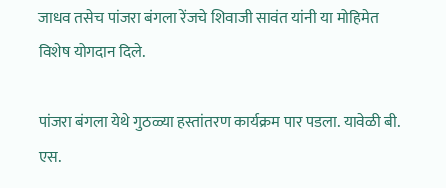जाधव तसेच पांजरा बंगला रेंजचे शिवाजी सावंत यांनी या मोहिमेत विशेष योगदान दिले.

पांजरा बंगला येथे गुठळ्या हस्तांतरण कार्यक्रम पार पडला. यावेळी बी. एस.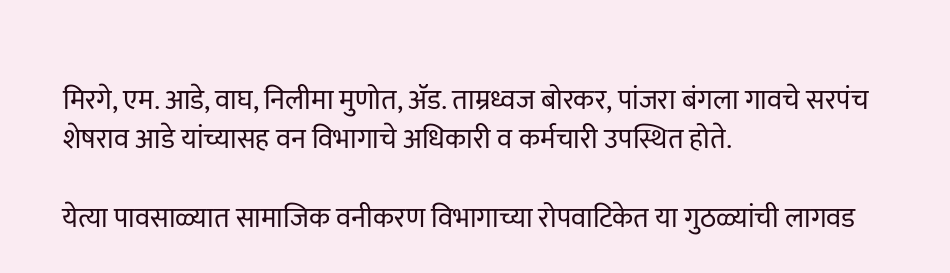मिरगे, एम. आडे, वाघ, निलीमा मुणोत, ॲड. ताम्रध्वज बोरकर, पांजरा बंगला गावचे सरपंच शेषराव आडे यांच्यासह वन विभागाचे अधिकारी व कर्मचारी उपस्थित होते.

येत्या पावसाळ्यात सामाजिक वनीकरण विभागाच्या रोपवाटिकेत या गुठळ्यांची लागवड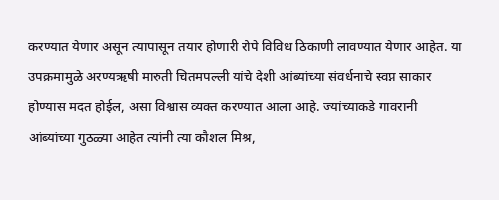करण्यात येणार असून त्यापासून तयार होणारी रोपे विविध ठिकाणी लावण्यात येणार आहेत. या उपक्रमामुळे अरण्यऋषी मारुती चितमपल्ली यांचे देशी आंब्यांच्या संवर्धनाचे स्वप्न साकार होण्यास मदत होईल, असा विश्वास व्यक्त करण्यात आला आहे. ज्यांच्याकडे गावरानी आंब्यांच्या गुठळ्या आहेत त्यांनी त्या कौशल मिश्र,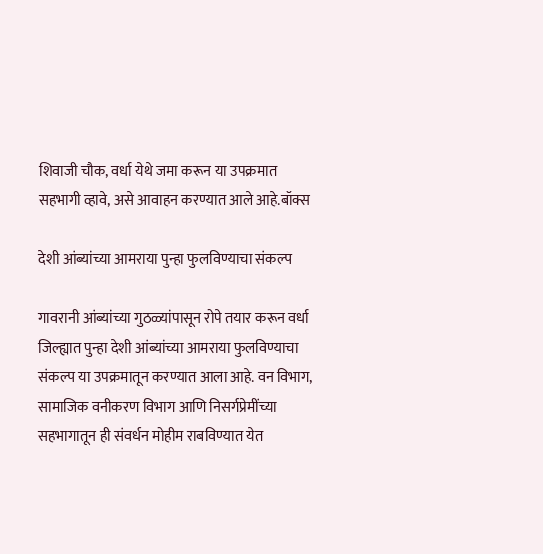शिवाजी चौक, वर्धा येथे जमा करून या उपक्रमात सहभागी व्हावे, असे आवाहन करण्यात आले आहे.बॉक्स

देशी आंब्यांच्या आमराया पुन्हा फुलविण्याचा संकल्प

गावरानी आंब्यांच्या गुठळ्यांपासून रोपे तयार करून वर्धा जिल्ह्यात पुन्हा देशी आंब्यांच्या आमराया फुलविण्याचा संकल्प या उपक्रमातून करण्यात आला आहे. वन विभाग, सामाजिक वनीकरण विभाग आणि निसर्गप्रेमींच्या सहभागातून ही संवर्धन मोहीम राबविण्यात येत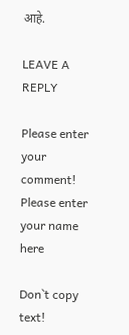आहे.

LEAVE A REPLY

Please enter your comment!
Please enter your name here

Don`t copy text!